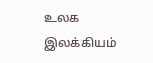உலக இலக்கியம்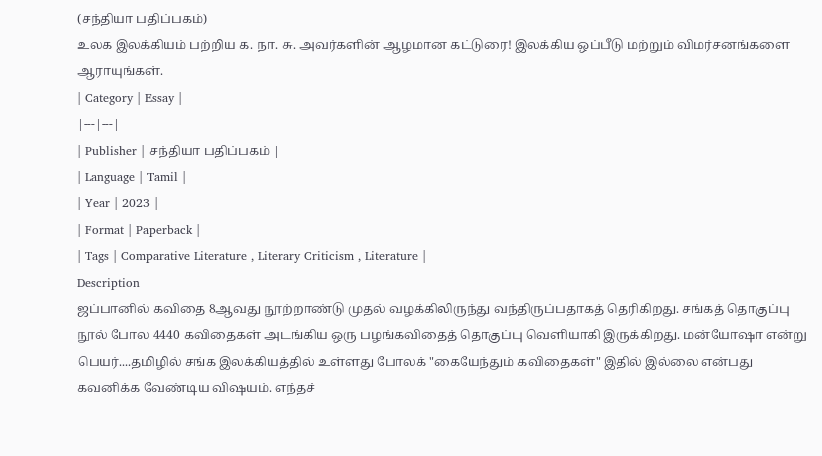(சந்தியா பதிப்பகம்)
உலக இலக்கியம் பற்றிய க. நா. சு. அவர்களின் ஆழமான கட்டுரை! இலக்கிய ஒப்பீடு மற்றும் விமர்சனங்களை ஆராயுங்கள்.
| Category | Essay |
|---|---|
| Publisher | சந்தியா பதிப்பகம் |
| Language | Tamil |
| Year | 2023 |
| Format | Paperback |
| Tags | Comparative Literature , Literary Criticism , Literature |
Description
ஜப்பானில் கவிதை 8ஆவது நூற்றாண்டு முதல் வழக்கிலிருந்து வந்திருப்பதாகத் தெரிகிறது. சங்கத் தொகுப்பு நூல் போல 4440 கவிதைகள் அடங்கிய ஒரு பழங்கவிதைத் தொகுப்பு வெளியாகி இருக்கிறது. மன்யோஷா என்று பெயர்....தமிழில் சங்க இலக்கியத்தில் உள்ளது போலக் "கையேந்தும் கவிதைகள்" இதில் இல்லை என்பது கவனிக்க வேண்டிய விஷயம். எந்தச்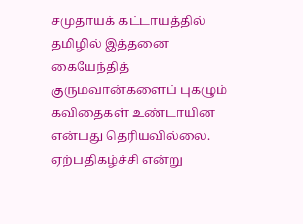சமுதாயக் கட்டாயத்தில் தமிழில் இத்தனை கையேந்தித் குருமவான்களைப் புகழும் கவிதைகள் உண்டாயின என்பது தெரியவில்லை. ஏற்பதிகழ்ச்சி என்று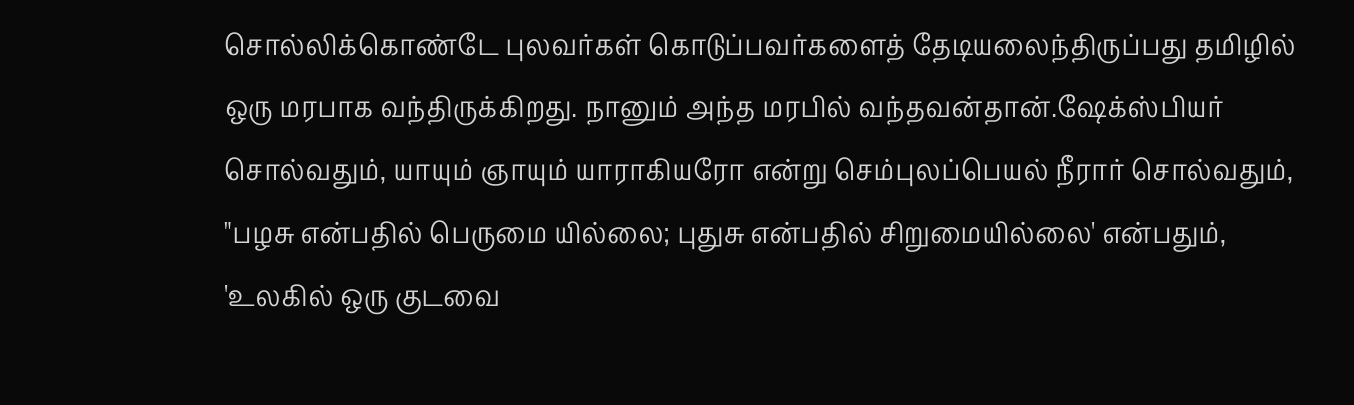சொல்லிக்கொண்டே புலவர்கள் கொடுப்பவர்களைத் தேடியலைந்திருப்பது தமிழில் ஒரு மரபாக வந்திருக்கிறது. நானும் அந்த மரபில் வந்தவன்தான்.ஷேக்ஸ்பியர் சொல்வதும், யாயும் ஞாயும் யாராகியரோ என்று செம்புலப்பெயல் நீரார் சொல்வதும், "பழசு என்பதில் பெருமை யில்லை; புதுசு என்பதில் சிறுமையில்லை' என்பதும், 'உலகில் ஒரு குடவை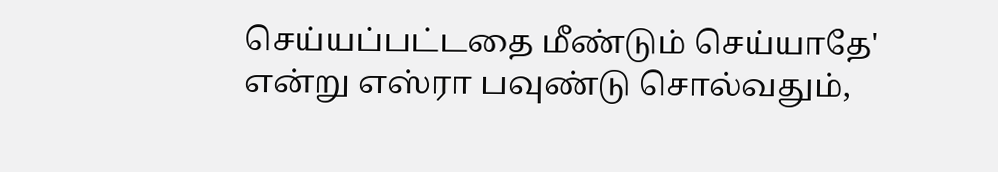செய்யப்பட்டதை மீண்டும் செய்யாதே' என்று எஸ்ரா பவுண்டு சொல்வதும்,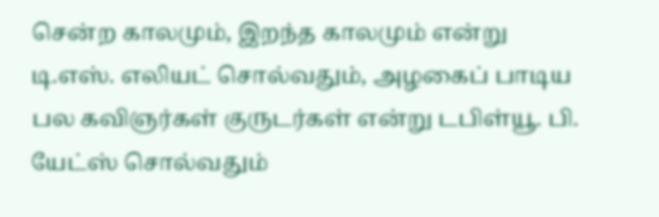சென்ற காலமும், இறந்த காலமும் என்று டி.எஸ். எலியட் சொல்வதும், அழகைப் பாடிய பல கவிஞர்கள் குருடர்கள் என்று டபிள்யூ. பி. யேட்ஸ் சொல்வதும்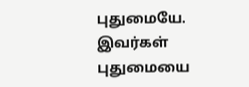புதுமையே. இவர்கள் புதுமையை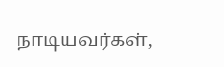நாடியவர்கள்,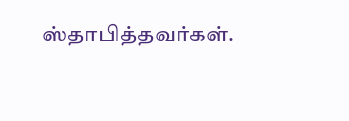ஸ்தாபித்தவர்கள்.